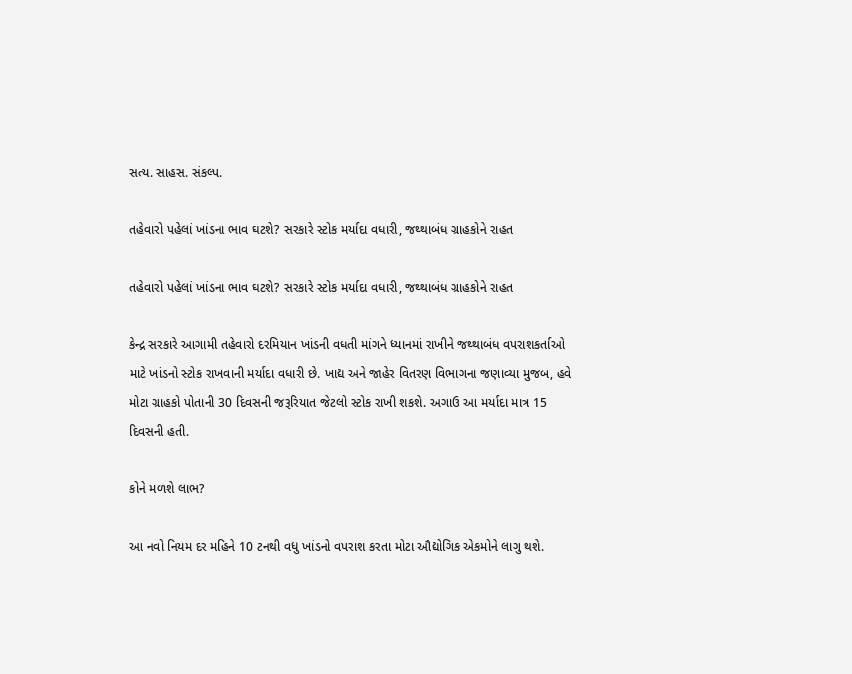સત્ય. સાહસ. સંકલ્પ.

તહેવારો પહેલાં ખાંડના ભાવ ઘટશે? સરકારે સ્ટોક મર્યાદા વધારી, જથ્થાબંધ ગ્રાહકોને રાહત

તહેવારો પહેલાં ખાંડના ભાવ ઘટશે? સરકારે સ્ટોક મર્યાદા વધારી, જથ્થાબંધ ગ્રાહકોને રાહત

કેન્દ્ર સરકારે આગામી તહેવારો દરમિયાન ખાંડની વધતી માંગને ધ્યાનમાં રાખીને જથ્થાબંધ વપરાશકર્તાઓ માટે ખાંડનો સ્ટોક રાખવાની મર્યાદા વધારી છે. ખાદ્ય અને જાહેર વિતરણ વિભાગના જણાવ્યા મુજબ, હવે મોટા ગ્રાહકો પોતાની 30 દિવસની જરૂરિયાત જેટલો સ્ટોક રાખી શકશે. અગાઉ આ મર્યાદા માત્ર 15 દિવસની હતી.

કોને મળશે લાભ?

આ નવો નિયમ દર મહિને 10 ટનથી વધુ ખાંડનો વપરાશ કરતા મોટા ઔદ્યોગિક એકમોને લાગુ થશે.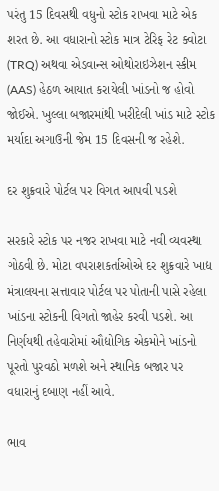પરંતુ 15 દિવસથી વધુનો સ્ટોક રાખવા માટે એક શરત છે. આ વધારાનો સ્ટોક માત્ર ટેરિફ રેટ ક્વોટા (TRQ) અથવા એડવાન્સ ઓથોરાઇઝેશન સ્કીમ (AAS) હેઠળ આયાત કરાયેલી ખાંડનો જ હોવો જોઈએ. ખુલ્લા બજારમાંથી ખરીદેલી ખાંડ માટે સ્ટોક મર્યાદા અગાઉની જેમ 15 દિવસની જ રહેશે.

દર શુક્રવારે પોર્ટલ પર વિગત આપવી પડશે

સરકારે સ્ટોક પર નજર રાખવા માટે નવી વ્યવસ્થા ગોઠવી છે. મોટા વપરાશકર્તાઓએ દર શુક્રવારે ખાદ્ય મંત્રાલયના સત્તાવાર પોર્ટલ પર પોતાની પાસે રહેલા ખાંડના સ્ટોકની વિગતો જાહેર કરવી પડશે. આ નિર્ણયથી તહેવારોમાં ઔદ્યોગિક એકમોને ખાંડનો પૂરતો પુરવઠો મળશે અને સ્થાનિક બજાર પર વધારાનું દબાણ નહીં આવે.

ભાવ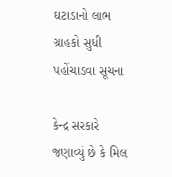ઘટાડાનો લાભ ગ્રાહકો સુધી પહોંચાડવા સૂચના

કેન્દ્ર સરકારે જણાવ્યું છે કે મિલ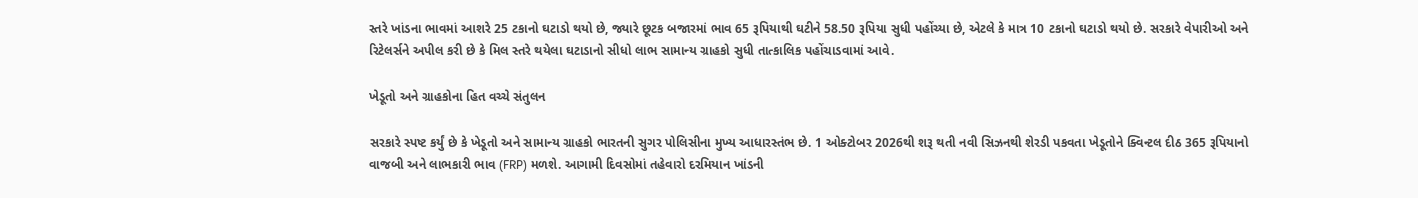સ્તરે ખાંડના ભાવમાં આશરે 25 ટકાનો ઘટાડો થયો છે, જ્યારે છૂટક બજારમાં ભાવ 65 રૂપિયાથી ઘટીને 58.50 રૂપિયા સુધી પહોંચ્યા છે, એટલે કે માત્ર 10 ટકાનો ઘટાડો થયો છે. સરકારે વેપારીઓ અને રિટેલર્સને અપીલ કરી છે કે મિલ સ્તરે થયેલા ઘટાડાનો સીધો લાભ સામાન્ય ગ્રાહકો સુધી તાત્કાલિક પહોંચાડવામાં આવે.

ખેડૂતો અને ગ્રાહકોના હિત વચ્ચે સંતુલન

સરકારે સ્પષ્ટ કર્યું છે કે ખેડૂતો અને સામાન્ય ગ્રાહકો ભારતની સુગર પોલિસીના મુખ્ય આધારસ્તંભ છે. 1 ઓક્ટોબર 2026થી શરૂ થતી નવી સિઝનથી શેરડી પકવતા ખેડૂતોને ક્વિન્ટલ દીઠ 365 રૂપિયાનો વાજબી અને લાભકારી ભાવ (FRP) મળશે. આગામી દિવસોમાં તહેવારો દરમિયાન ખાંડની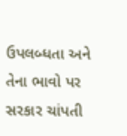ઉપલબ્ધતા અને તેના ભાવો પર સરકાર ચાંપતી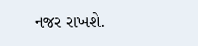નજર રાખશે.